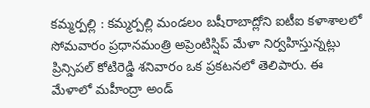కమ్మర్పల్లి : కమ్మర్పల్లి మండలం బషీరాబాద్లోని ఐటీఐ కళాశాలలో సోమవారం ప్రధానమంత్రి అప్రెంటిస్షిప్ మేళా నిర్వహిస్తున్నట్లు ప్రిన్సిపల్ కోటిరెడ్డి శనివారం ఒక ప్రకటనలో తెలిపారు. ఈ మేళాలో మహీంద్రా అండ్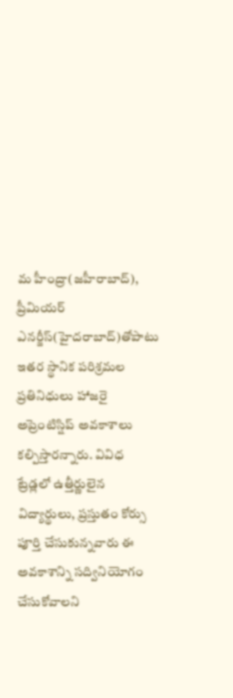మ హీంద్రా(జహీరాబాద్), ప్రీమియర్ ఎనర్జీస్(హైదరాబాద్)తోపాటు ఇతర స్థానిక పరిశ్రమల ప్రతినిధులు హాజరై అప్రెంటిస్షిప్ అవకాశాలు కల్పిస్తారన్నారు. వివిధ ట్రేడ్లలో ఉత్తీర్ణులైన విద్యార్థులు, ప్రస్తుతం కోర్సు పూర్తి చేసుకున్నవారు ఈ అవకాశాన్ని సద్వినియోగం చేసుకోవాలని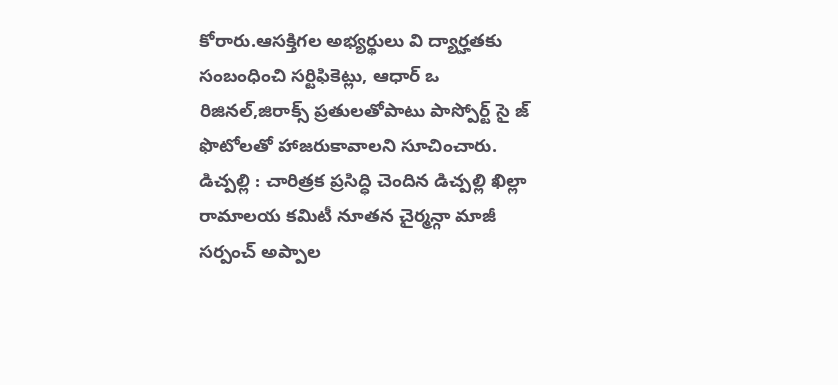కోరారు.ఆసక్తిగల అభ్యర్థులు వి ద్యార్హతకు సంబంధించి సర్టిఫికెట్లు, ఆధార్ ఒ రిజినల్,జిరాక్స్ ప్రతులతోపాటు పాస్పోర్ట్ సై జ్ ఫొటోలతో హాజరుకావాలని సూచించారు.
డిచ్పల్లి : చారిత్రక ప్రసిద్ధి చెందిన డిచ్పల్లి ఖిల్లా రామాలయ కమిటీ నూతన చైర్మన్గా మాజీ సర్పంచ్ అప్పాల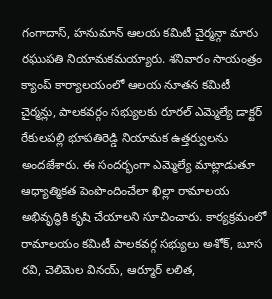గంగాదాస్, హనుమాన్ ఆలయ కమిటీ చైర్మన్గా మారు రఘుపతి నియామకమయ్యారు. శనివారం సాయంత్రం క్యాంప్ కార్యాలయంలో ఆలయ నూతన కమిటీ చైర్మన్లు, పాలకవర్గం సభ్యులకు రూరల్ ఎమ్మెల్యే డాక్టర్ రేకులపల్లి భూపతిరెడ్డి నియామక ఉత్తర్వులను అందజేశారు. ఈ సందర్భంగా ఎమ్మెల్యే మాట్లాడుతూ ఆధ్యాత్మికత పెంపొందించేలా ఖిల్లా రామాలయ అభివృద్ధికి కృషి చేయాలని సూచించారు. కార్యక్రమంలో రామాలయం కమిటీ పాలకవర్గ సభ్యులు అశోక్, బూస రవి, చెలిమెల వినయ్, ఆర్మూర్ లలిత,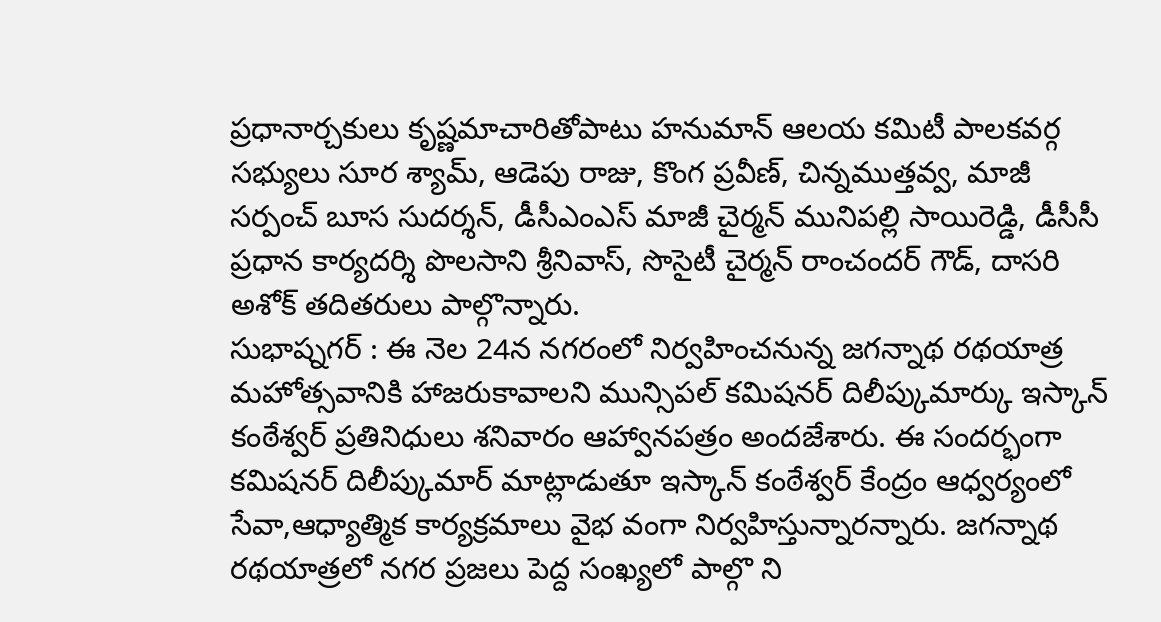ప్రధానార్చకులు కృష్ణమాచారితోపాటు హనుమాన్ ఆలయ కమిటీ పాలకవర్గ సభ్యులు సూర శ్యామ్, ఆడెపు రాజు, కొంగ ప్రవీణ్, చిన్నముత్తవ్వ, మాజీ సర్పంచ్ బూస సుదర్శన్, డీసీఎంఎస్ మాజీ చైర్మన్ మునిపల్లి సాయిరెడ్డి, డీసీసీ ప్రధాన కార్యదర్శి పొలసాని శ్రీనివాస్, సొసైటీ చైర్మన్ రాంచందర్ గౌడ్, దాసరి అశోక్ తదితరులు పాల్గొన్నారు.
సుభాష్నగర్ : ఈ నెల 24న నగరంలో నిర్వహించనున్న జగన్నాథ రథయాత్ర మహోత్సవానికి హాజరుకావాలని మున్సిపల్ కమిషనర్ దిలీప్కుమార్కు ఇస్కాన్ కంఠేశ్వర్ ప్రతినిధులు శనివారం ఆహ్వానపత్రం అందజేశారు. ఈ సందర్భంగా కమిషనర్ దిలీప్కుమార్ మాట్లాడుతూ ఇస్కాన్ కంఠేశ్వర్ కేంద్రం ఆధ్వర్యంలో సేవా,ఆధ్యాత్మిక కార్యక్రమాలు వైభ వంగా నిర్వహిస్తున్నారన్నారు. జగన్నాథ రథయాత్రలో నగర ప్రజలు పెద్ద సంఖ్యలో పాల్గొ ని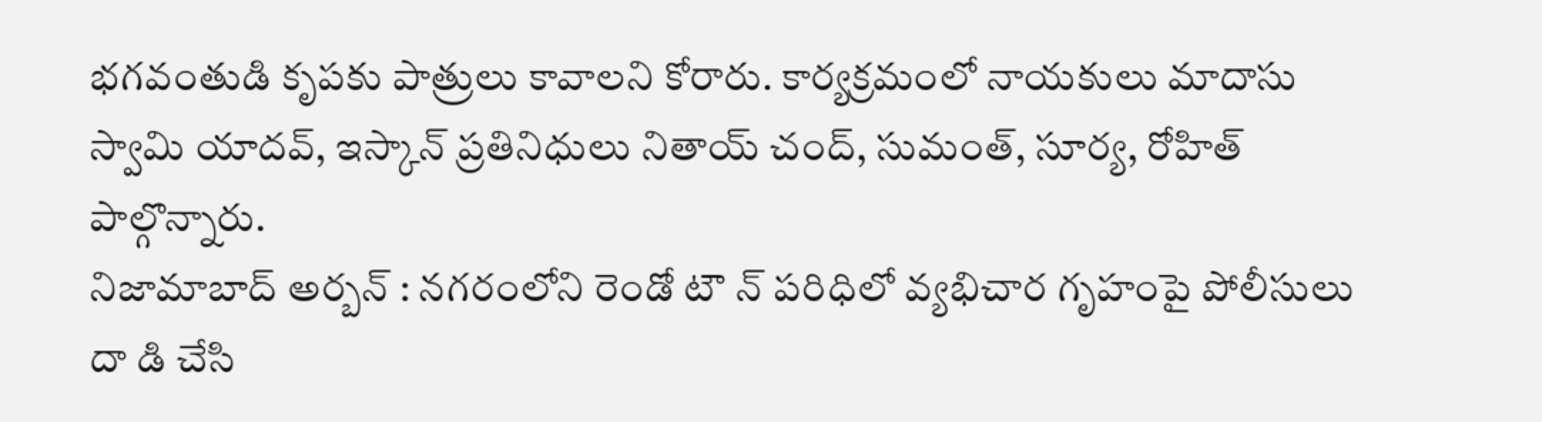భగవంతుడి కృపకు పాత్రులు కావాలని కోరారు. కార్యక్రమంలో నాయకులు మాదాసు స్వామి యాదవ్, ఇస్కాన్ ప్రతినిధులు నితాయ్ చంద్, సుమంత్, సూర్య, రోహిత్ పాల్గొన్నారు.
నిజామాబాద్ అర్బన్ : నగరంలోని రెండో టౌ న్ పరిధిలో వ్యభిచార గృహంపై పోలీసులు దా డి చేసి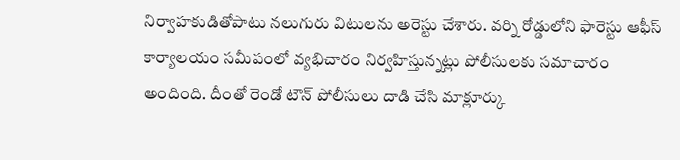నిర్వాహకుడితోపాటు నలుగురు విటులను అరెస్టు చేశారు. వర్ని రోడ్డులోని ఫారెస్టు ఆఫీస్ కార్యాలయం సమీపంలో వ్యభిచారం నిర్వహిస్తున్నట్లు పోలీసులకు సమాచారం అందింది. దీంతో రెండో టౌన్ పోలీసులు దాడి చేసి మాక్లూర్కు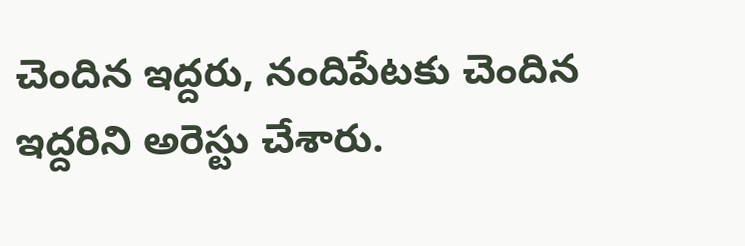చెందిన ఇద్దరు, నందిపేటకు చెందిన ఇద్దరిని అరెస్టు చేశారు.